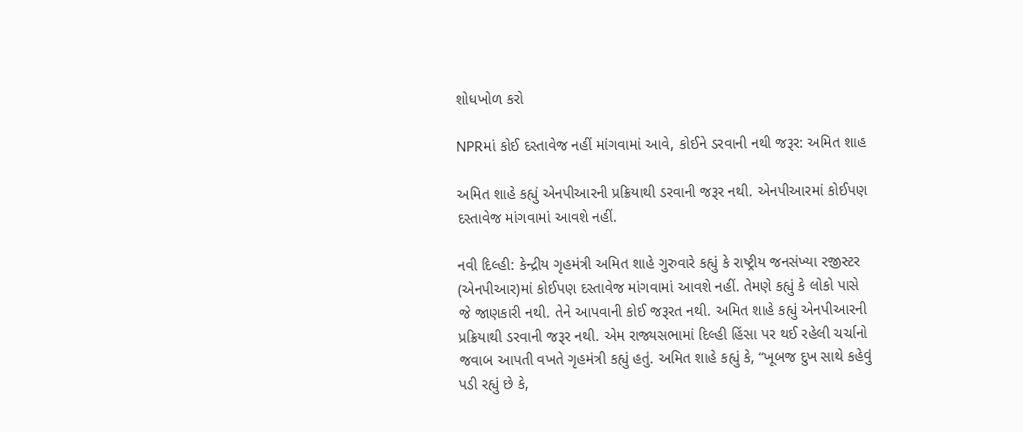શોધખોળ કરો

NPRમાં કોઈ દસ્તાવેજ નહીં માંગવામાં આવે, કોઈને ડરવાની નથી જરૂર: અમિત શાહ

અમિત શાહે કહ્યું એનપીઆરની પ્રક્રિયાથી ડરવાની જરૂર નથી. એનપીઆરમાં કોઈપણ દસ્તાવેજ માંગવામાં આવશે નહીં.

નવી દિલ્હી: કેન્દ્રીય ગૃહમંત્રી અમિત શાહે ગુરુવારે કહ્યું કે રાષ્ટ્રીય જનસંખ્યા રજીસ્ટર (એનપીઆર)માં કોઈપણ દસ્તાવેજ માંગવામાં આવશે નહીં. તેમણે કહ્યું કે લોકો પાસે જે જાણકારી નથી. તેને આપવાની કોઈ જરૂરત નથી. અમિત શાહે કહ્યું એનપીઆરની પ્રક્રિયાથી ડરવાની જરૂર નથી. એમ રાજ્યસભામાં દિલ્હી હિંસા પર થઈ રહેલી ચર્ચાનો જવાબ આપતી વખતે ગૃહમંત્રી કહ્યું હતું. અમિત શાહે કહ્યું કે, “ખૂબજ દુખ સાથે કહેવું પડી રહ્યું છે કે,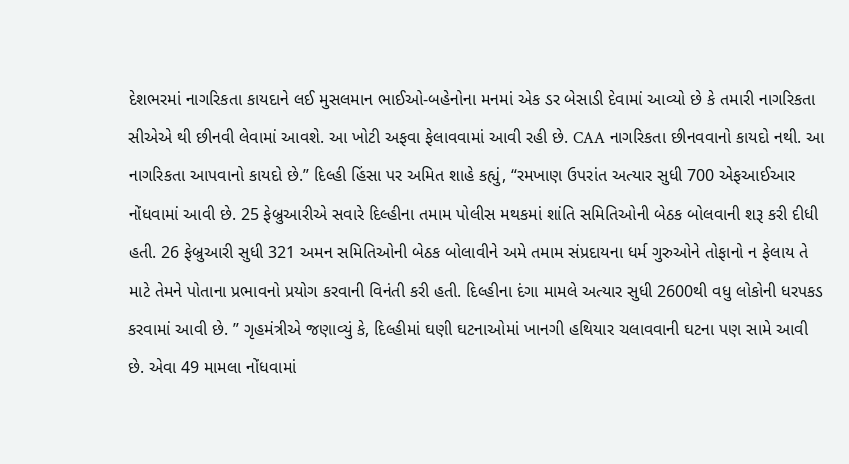દેશભરમાં નાગરિકતા કાયદાને લઈ મુસલમાન ભાઈઓ-બહેનોના મનમાં એક ડર બેસાડી દેવામાં આવ્યો છે કે તમારી નાગરિકતા સીએએ થી છીનવી લેવામાં આવશે. આ ખોટી અફવા ફેલાવવામાં આવી રહી છે. CAA નાગરિકતા છીનવવાનો કાયદો નથી. આ નાગરિકતા આપવાનો કાયદો છે.” દિલ્હી હિંસા પર અમિત શાહે કહ્યું, “રમખાણ ઉપરાંત અત્યાર સુધી 700 એફઆઈઆર નોંધવામાં આવી છે. 25 ફેબ્રુઆરીએ સવારે દિલ્હીના તમામ પોલીસ મથકમાં શાંતિ સમિતિઓની બેઠક બોલવાની શરૂ કરી દીધી હતી. 26 ફેબ્રુઆરી સુધી 321 અમન સમિતિઓની બેઠક બોલાવીને અમે તમામ સંપ્રદાયના ધર્મ ગુરુઓને તોફાનો ન ફેલાય તે માટે તેમને પોતાના પ્રભાવનો પ્રયોગ કરવાની વિનંતી કરી હતી. દિલ્હીના દંગા મામલે અત્યાર સુધી 2600થી વધુ લોકોની ધરપકડ કરવામાં આવી છે. ” ગૃહમંત્રીએ જણાવ્યું કે, દિલ્હીમાં ઘણી ઘટનાઓમાં ખાનગી હથિયાર ચલાવવાની ઘટના પણ સામે આવી છે. એવા 49 મામલા નોંધવામાં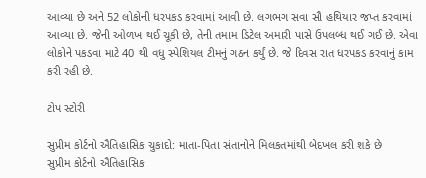આવ્યા છે અને 52 લોકોની ધરપકડ કરવામાં આવી છે. લગભગ સવા સૌ હથિયાર જપ્ત કરવામાં આવ્યા છે. જેની ઓળખ થઈ ચૂકી છે, તેની તમામ ડિટેલ અમારી પાસે ઉપલબ્ધ થઈ ગઈ છે. એવા લોકોને પકડવા માટે 40 થી વધુ સ્પેશિયલ ટીમનું ગઠન કર્યું છે. જે દિવસ રાત ધરપકડ કરવાનું કામ કરી રહી છે.

ટોપ સ્ટોરી

સુપ્રીમ કોર્ટનો ઐતિહાસિક ચુકાદો: માતા-પિતા સંતાનોને મિલકતમાંથી બેદખલ કરી શકે છે
સુપ્રીમ કોર્ટનો ઐતિહાસિક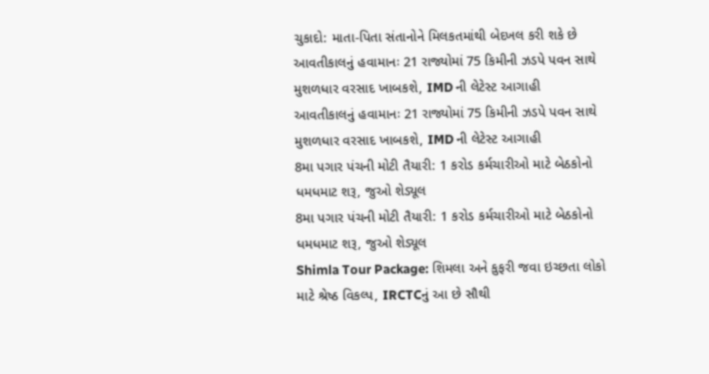ચુકાદો: માતા-પિતા સંતાનોને મિલકતમાંથી બેદખલ કરી શકે છે
આવતીકાલનું હવામાનઃ 21 રાજ્યોમાં 75 કિમીની ઝડપે પવન સાથે મુશળધાર વરસાદ ખાબકશે, IMD ની લેટેસ્ટ આગાહી
આવતીકાલનું હવામાનઃ 21 રાજ્યોમાં 75 કિમીની ઝડપે પવન સાથે મુશળધાર વરસાદ ખાબકશે, IMD ની લેટેસ્ટ આગાહી
8મા પગાર પંચની મોટી તૈયારી: 1 કરોડ કર્મચારીઓ માટે બેઠકોનો ધમધમાટ શરૂ, જુઓ શેડ્યૂલ
8મા પગાર પંચની મોટી તૈયારી: 1 કરોડ કર્મચારીઓ માટે બેઠકોનો ધમધમાટ શરૂ, જુઓ શેડ્યૂલ
Shimla Tour Package: શિમલા અને કુફરી જવા ઇચ્છતા લોકો માટે શ્રેષ્ઠ વિકલ્પ, IRCTCનું આ છે સૌથી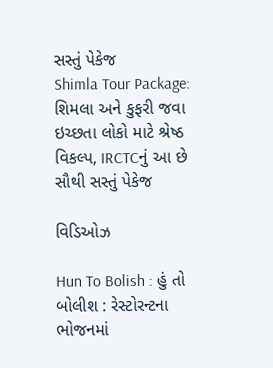સસ્તું પેકેજ
Shimla Tour Package: શિમલા અને કુફરી જવા ઇચ્છતા લોકો માટે શ્રેષ્ઠ વિકલ્પ, IRCTCનું આ છે સૌથી સસ્તું પેકેજ

વિડિઓઝ

Hun To Bolish : હું તો બોલીશ : રેસ્ટોરન્ટના ભોજનમાં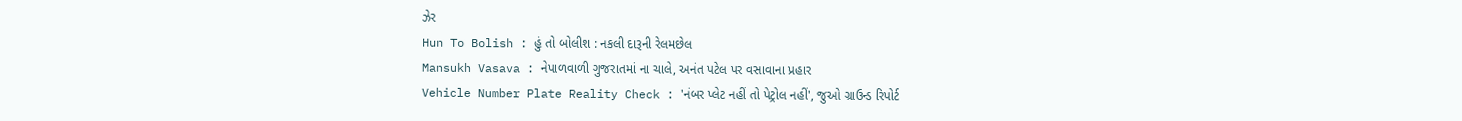ઝેર
Hun To Bolish : હું તો બોલીશ : નકલી દારૂની રેલમછેલ
Mansukh Vasava : નેપાળવાળી ગુજરાતમાં ના ચાલે, અનંત પટેલ પર વસાવાના પ્રહાર
Vehicle Number Plate Reality Check : 'નંબર પ્લેટ નહીં તો પેટ્રોલ નહીં', જુઓ ગ્રાઉન્ડ રિપોર્ટ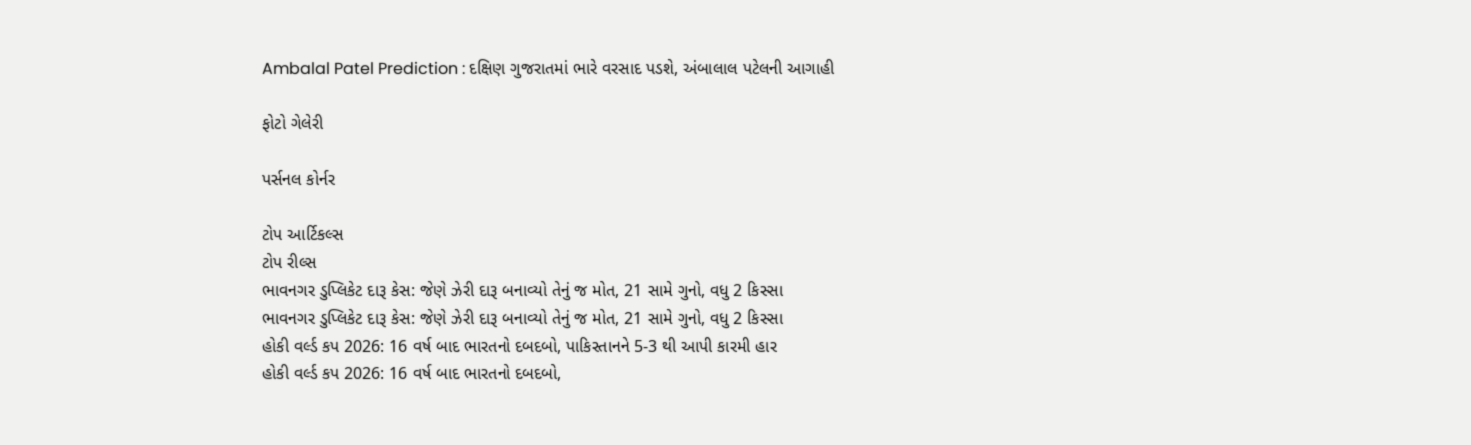Ambalal Patel Prediction : દક્ષિણ ગુજરાતમાં ભારે વરસાદ પડશે, અંબાલાલ પટેલની આગાહી

ફોટો ગેલેરી

પર્સનલ કોર્નર

ટોપ આર્ટિકલ્સ
ટોપ રીલ્સ
ભાવનગર ડુપ્લિકેટ દારૂ કેસ: જેણે ઝેરી દારૂ બનાવ્યો તેનું જ મોત, 21 સામે ગુનો, વધુ 2 કિસ્સા
ભાવનગર ડુપ્લિકેટ દારૂ કેસ: જેણે ઝેરી દારૂ બનાવ્યો તેનું જ મોત, 21 સામે ગુનો, વધુ 2 કિસ્સા
હોકી વર્લ્ડ કપ 2026: 16 વર્ષ બાદ ભારતનો દબદબો, પાકિસ્તાનને 5-3 થી આપી કારમી હાર
હોકી વર્લ્ડ કપ 2026: 16 વર્ષ બાદ ભારતનો દબદબો,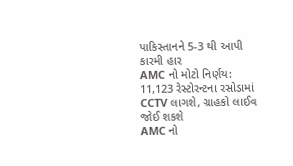પાકિસ્તાનને 5-3 થી આપી કારમી હાર
AMC નો મોટો નિર્ણય: 11,123 રેસ્ટોરન્ટના રસોડામાં CCTV લાગશે, ગ્રાહકો લાઈવ જોઈ શકશે
AMC નો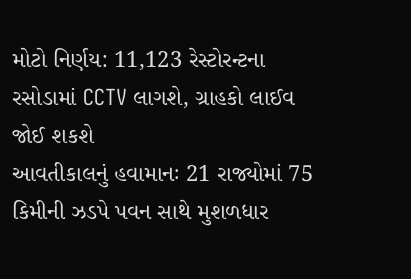મોટો નિર્ણય: 11,123 રેસ્ટોરન્ટના રસોડામાં CCTV લાગશે, ગ્રાહકો લાઈવ જોઈ શકશે
આવતીકાલનું હવામાનઃ 21 રાજ્યોમાં 75 કિમીની ઝડપે પવન સાથે મુશળધાર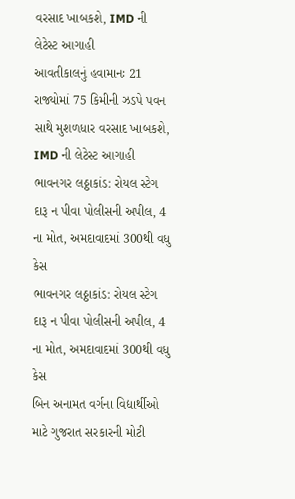વરસાદ ખાબકશે, IMD ની લેટેસ્ટ આગાહી
આવતીકાલનું હવામાનઃ 21 રાજ્યોમાં 75 કિમીની ઝડપે પવન સાથે મુશળધાર વરસાદ ખાબકશે, IMD ની લેટેસ્ટ આગાહી
ભાવનગર લઠ્ઠાકાંડ: રોયલ સ્ટેગ દારૂ ન પીવા પોલીસની અપીલ, 4 ના મોત, અમદાવાદમાં 300થી વધુ કેસ
ભાવનગર લઠ્ઠાકાંડ: રોયલ સ્ટેગ દારૂ ન પીવા પોલીસની અપીલ, 4 ના મોત, અમદાવાદમાં 300થી વધુ કેસ
બિન અનામત વર્ગના વિદ્યાર્થીઓ માટે ગુજરાત સરકારની મોટી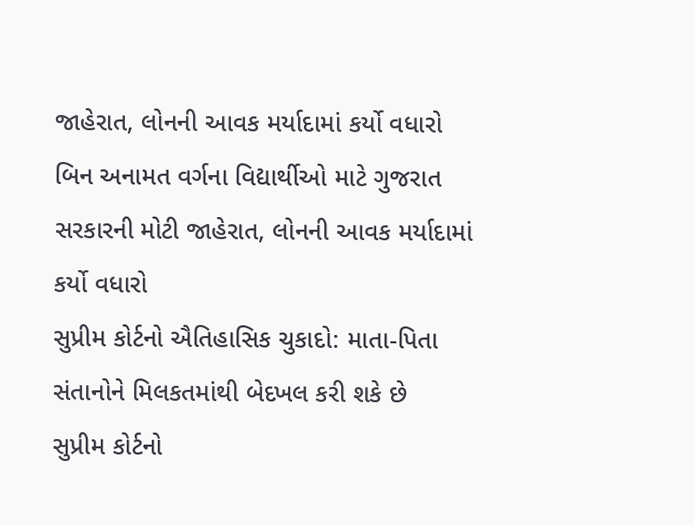જાહેરાત, લોનની આવક મર્યાદામાં કર્યો વધારો
બિન અનામત વર્ગના વિદ્યાર્થીઓ માટે ગુજરાત સરકારની મોટી જાહેરાત, લોનની આવક મર્યાદામાં કર્યો વધારો
સુપ્રીમ કોર્ટનો ઐતિહાસિક ચુકાદો: માતા-પિતા સંતાનોને મિલકતમાંથી બેદખલ કરી શકે છે
સુપ્રીમ કોર્ટનો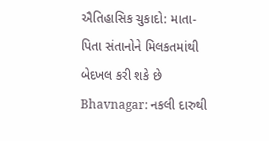ઐતિહાસિક ચુકાદો: માતા-પિતા સંતાનોને મિલકતમાંથી બેદખલ કરી શકે છે
Bhavnagar: નકલી દારુથી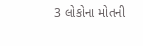3 લોકોના મોતની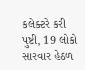કલેક્ટરે કરી પુષ્ટી, 19 લોકો સારવાર હેઠળ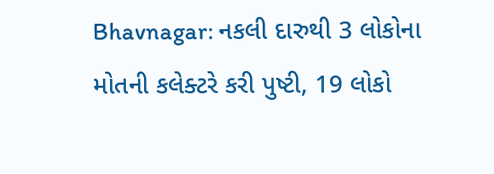Bhavnagar: નકલી દારુથી 3 લોકોના મોતની કલેક્ટરે કરી પુષ્ટી, 19 લોકો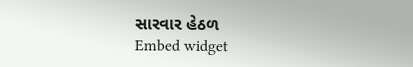સારવાર હેઠળ
Embed widget